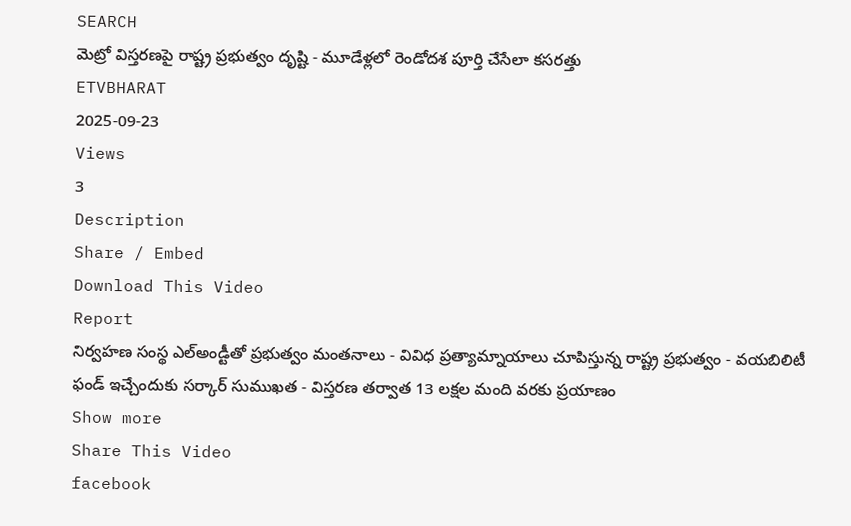SEARCH
మెట్రో విస్తరణపై రాష్ట్ర ప్రభుత్వం దృష్టి - మూడేళ్లలో రెండోదశ పూర్తి చేసేలా కసరత్తు
ETVBHARAT
2025-09-23
Views
3
Description
Share / Embed
Download This Video
Report
నిర్వహణ సంస్థ ఎల్అండ్టీతో ప్రభుత్వం మంతనాలు - వివిధ ప్రత్యామ్నాయాలు చూపిస్తున్న రాష్ట్ర ప్రభుత్వం - వయబిలిటీ ఫండ్ ఇచ్చేందుకు సర్కార్ సుముఖత - విస్తరణ తర్వాత 13 లక్షల మంది వరకు ప్రయాణం
Show more
Share This Video
facebook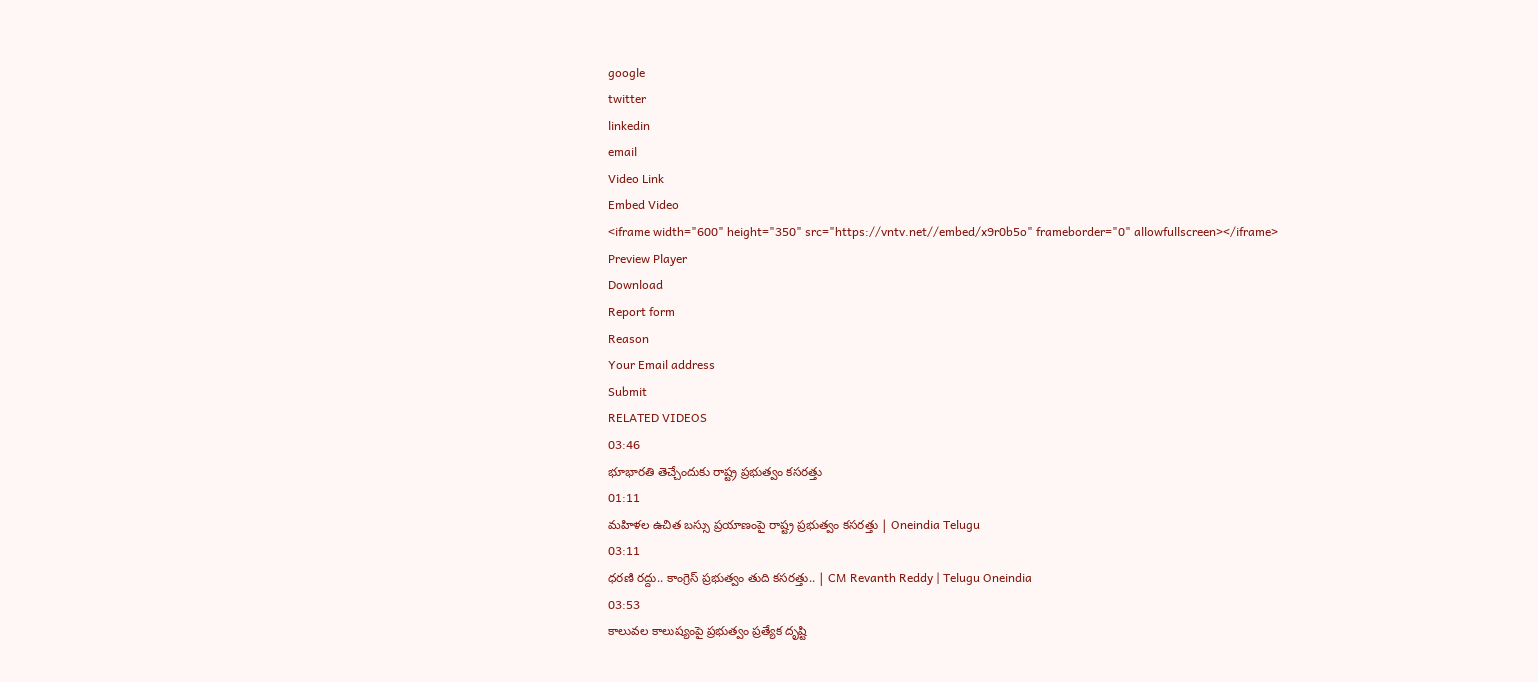google
twitter
linkedin
email
Video Link
Embed Video
<iframe width="600" height="350" src="https://vntv.net//embed/x9r0b5o" frameborder="0" allowfullscreen></iframe>
Preview Player
Download
Report form
Reason
Your Email address
Submit
RELATED VIDEOS
03:46
భూభారతి తెచ్చేందుకు రాష్ట్ర ప్రభుత్వం కసరత్తు
01:11
మహిళల ఉచిత బస్సు ప్రయాణంపై రాష్ట్ర ప్రభుత్వం కసరత్తు | Oneindia Telugu
03:11
ధరణి రద్దు.. కాంగ్రెస్ ప్రభుత్వం తుది కసరత్తు.. | CM Revanth Reddy | Telugu Oneindia
03:53
కాలువల కాలుష్యంపై ప్రభుత్వం ప్రత్యేక దృష్టి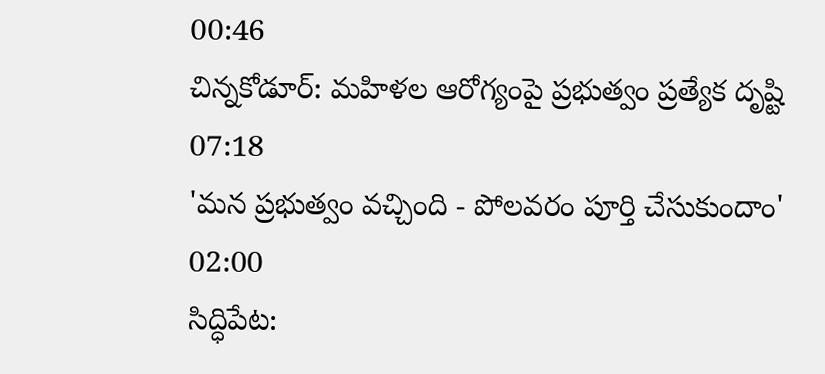00:46
చిన్నకోడూర్: మహిళల ఆరోగ్యంపై ప్రభుత్వం ప్రత్యేక దృష్టి
07:18
'మన ప్రభుత్వం వచ్చింది - పోలవరం పూర్తి చేసుకుందాం'
02:00
సిద్ధిపేట: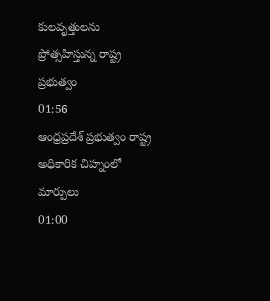కులవృత్తులను ప్రోత్సహిస్తున్న రాష్ట్ర ప్రభుత్వం
01:56
ఆంధ్రప్రదేశ్ ప్రభుత్వం రాష్ట్ర అధికారిక చిహ్నంలో మార్పులు
01:00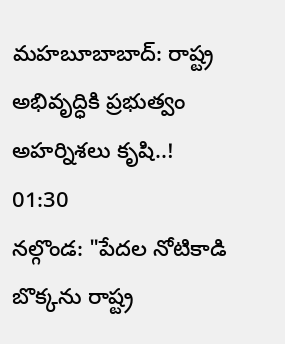మహబూబాబాద్: రాష్ట్ర అభివృద్ధికి ప్రభుత్వం అహర్నిశలు కృషి..!
01:30
నల్గొండ: "పేదల నోటికాడి బొక్కను రాష్ట్ర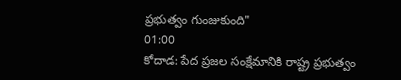ప్రభుత్వం గుంజుకుంది"
01:00
కోదాడ: పేద ప్రజల సంక్షేమానికి రాష్ట్ర ప్రభుత్వం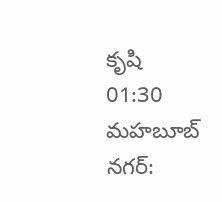కృషి
01:30
మహబూబ్ నగర్: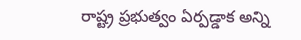రాష్ట్ర ప్రభుత్వం ఏర్పడ్డాక అన్ని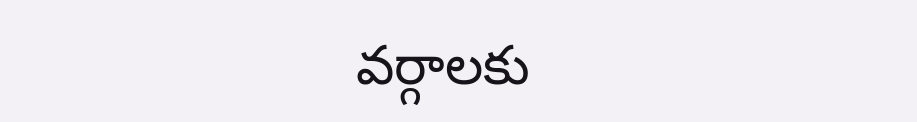వర్గాలకు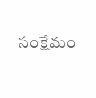సంక్షేమం